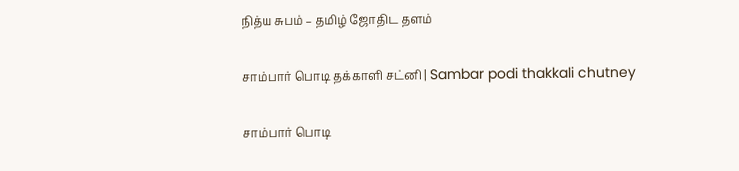நித்ய சுபம் – தமிழ் ஜோதிட தளம்

சாம்பார் பொடி தக்காளி சட்னி | Sambar podi thakkali chutney

சாம்பார் பொடி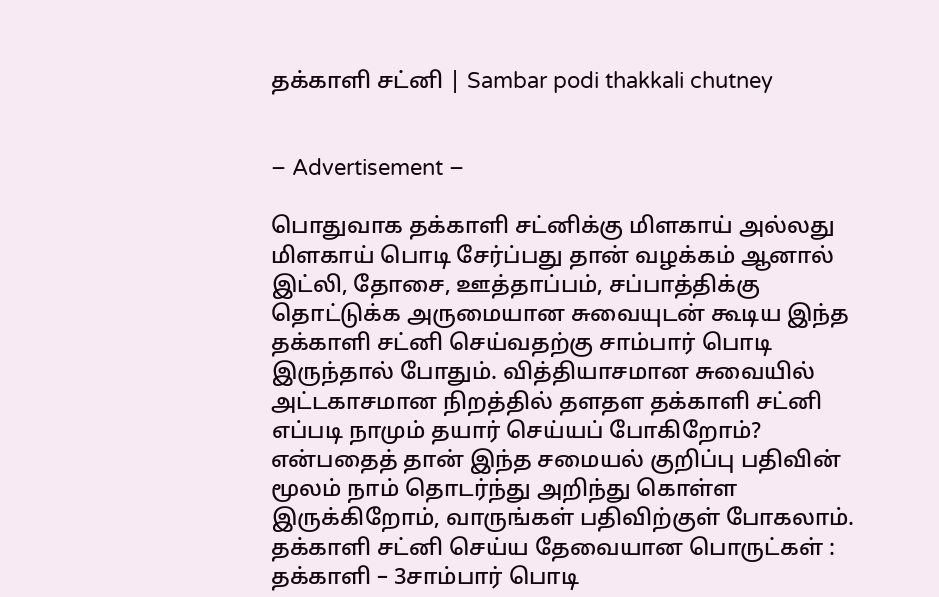தக்காளி சட்னி | Sambar podi thakkali chutney


– Advertisement –

பொதுவாக தக்காளி சட்னிக்கு மிளகாய் அல்லது மிளகாய் பொடி சேர்ப்பது தான் வழக்கம் ஆனால் இட்லி, தோசை, ஊத்தாப்பம், சப்பாத்திக்கு தொட்டுக்க அருமையான சுவையுடன் கூடிய இந்த தக்காளி சட்னி செய்வதற்கு சாம்பார் பொடி இருந்தால் போதும். வித்தியாசமான சுவையில் அட்டகாசமான நிறத்தில் தளதள தக்காளி சட்னி எப்படி நாமும் தயார் செய்யப் போகிறோம்? என்பதைத் தான் இந்த சமையல் குறிப்பு பதிவின் மூலம் நாம் தொடர்ந்து அறிந்து கொள்ள இருக்கிறோம், வாருங்கள் பதிவிற்குள் போகலாம்.
தக்காளி சட்னி செய்ய தேவையான பொருட்கள் :
தக்காளி – 3சாம்பார் பொடி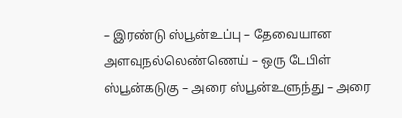– இரண்டு ஸ்பூன்உப்பு – தேவையான அளவுநல்லெண்ணெய் – ஒரு டேபிள் ஸ்பூன்கடுகு – அரை ஸ்பூன்உளுந்து – அரை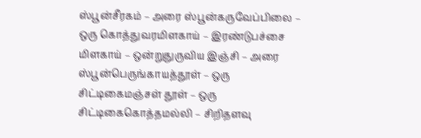ஸ்பூன்சீரகம் – அரை ஸ்பூன்கருவேப்பிலை – ஒரு கொத்துவரமிளகாய் – இரண்டுபச்சை மிளகாய் – ஒன்றுதுருவிய இஞ்சி – அரை ஸ்பூன்பெருங்காயத்தூள் – ஒரு சிட்டிகைமஞ்சள் தூள் – ஒரு சிட்டிகைகொத்தமல்லி – சிறிதளவு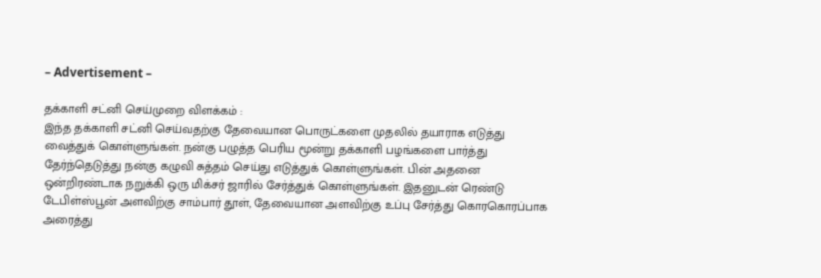– Advertisement –

தக்காளி சட்னி செய்முறை விளக்கம் :
இந்த தக்காளி சட்னி செய்வதற்கு தேவையான பொருட்களை முதலில் தயாராக எடுத்து வைத்துக் கொள்ளுங்கள். நன்கு பழுத்த பெரிய மூன்று தக்காளி பழங்களை பார்த்து தேர்ந்தெடுத்து நன்கு கழுவி சுத்தம் செய்து எடுத்துக் கொள்ளுங்கள். பின் அதனை ஒன்றிரண்டாக நறுக்கி ஒரு மிக்சர் ஜாரில் சேர்த்துக் கொள்ளுங்கள். இதனுடன் ரெண்டு டேபிள்ஸ்பூன் அளவிற்கு சாம்பார் தூள், தேவையான அளவிற்கு உப்பு சேர்த்து கொரகொரப்பாக அரைத்து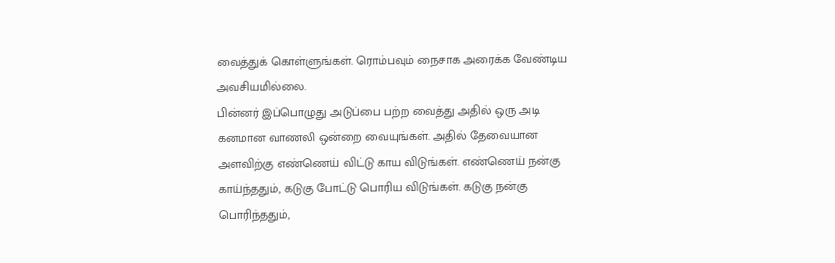வைத்துக் கொள்ளுங்கள். ரொம்பவும் நைசாக அரைக்க வேண்டிய அவசியமில்லை.
பின்னர் இப்பொழுது அடுப்பை பற்ற வைத்து அதில் ஒரு அடி கனமான வாணலி ஒன்றை வையுங்கள். அதில் தேவையான அளவிற்கு எண்ணெய் விட்டு காய விடுங்கள். எண்ணெய் நன்கு காய்ந்ததும், கடுகு போட்டு பொரிய விடுங்கள். கடுகு நன்கு பொரிந்ததும்,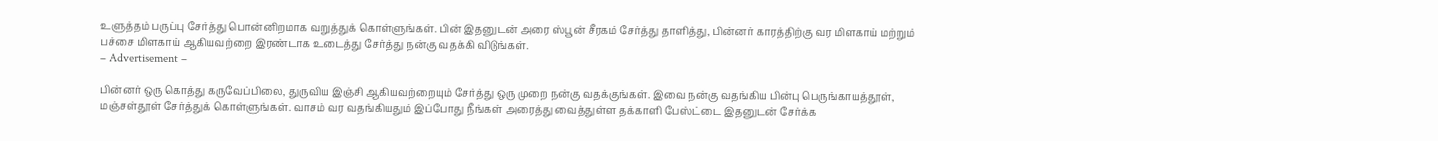உளுத்தம் பருப்பு சேர்த்து பொன்னிறமாக வறுத்துக் கொள்ளுங்கள். பின் இதனுடன் அரை ஸ்பூன் சீரகம் சேர்த்து தாளித்து, பின்னர் காரத்திற்கு வர மிளகாய் மற்றும் பச்சை மிளகாய் ஆகியவற்றை இரண்டாக உடைத்து சேர்த்து நன்கு வதக்கி விடுங்கள்.
– Advertisement –

பின்னர் ஒரு கொத்து கருவேப்பிலை, துருவிய இஞ்சி ஆகியவற்றையும் சேர்த்து ஒரு முறை நன்கு வதக்குங்கள். இவை நன்கு வதங்கிய பின்பு பெருங்காயத்தூள், மஞ்சள்தூள் சேர்த்துக் கொள்ளுங்கள். வாசம் வர வதங்கியதும் இப்போது நீங்கள் அரைத்து வைத்துள்ள தக்காளி பேஸ்ட்டை இதனுடன் சேர்க்க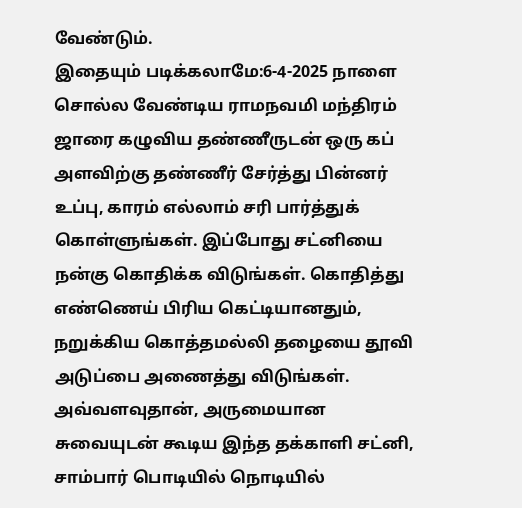வேண்டும்.
இதையும் படிக்கலாமே:6-4-2025 நாளை சொல்ல வேண்டிய ராமநவமி மந்திரம்
ஜாரை கழுவிய தண்ணீருடன் ஒரு கப் அளவிற்கு தண்ணீர் சேர்த்து பின்னர் உப்பு, காரம் எல்லாம் சரி பார்த்துக் கொள்ளுங்கள். இப்போது சட்னியை நன்கு கொதிக்க விடுங்கள். கொதித்து எண்ணெய் பிரிய கெட்டியானதும், நறுக்கிய கொத்தமல்லி தழையை தூவி அடுப்பை அணைத்து விடுங்கள். அவ்வளவுதான், அருமையான சுவையுடன் கூடிய இந்த தக்காளி சட்னி, சாம்பார் பொடியில் நொடியில்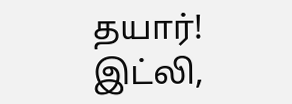தயார்! இட்லி,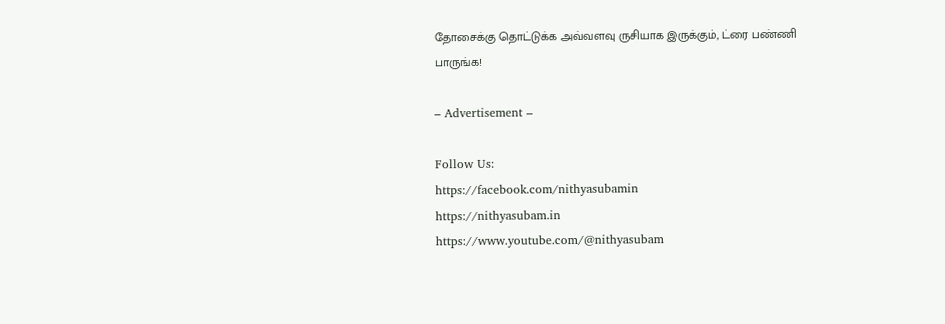தோசைக்கு தொட்டுக்க அவ்வளவு ருசியாக இருக்கும், ட்ரை பண்ணி பாருங்க!

– Advertisement –

Follow Us:
https://facebook.com/nithyasubamin
https://nithyasubam.in
https://www.youtube.com/@nithyasubam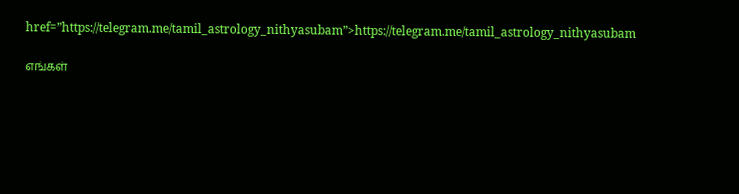href=”https://telegram.me/tamil_astrology_nithyasubam”>https://telegram.me/tamil_astrology_nithyasubam

எங்கள்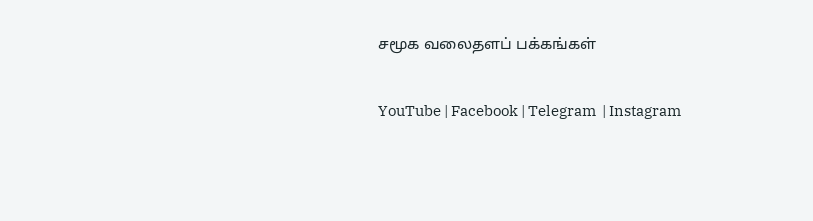சமூக வலைதளப் பக்கங்கள்

YouTube | Facebook | Telegram  | Instagram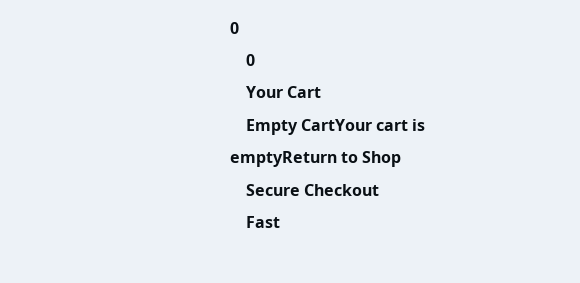0
    0
    Your Cart
    Empty CartYour cart is emptyReturn to Shop
    Secure Checkout
    Fast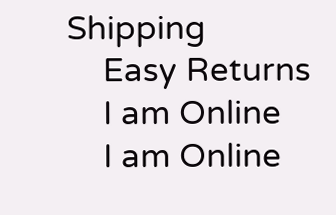Shipping
    Easy Returns
    I am Online
    I am Online